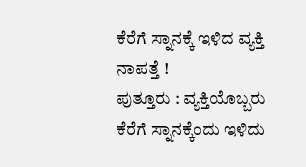ಕೆರೆಗೆ ಸ್ನಾನಕ್ಕೆ ಇಳಿದ ವ್ಯಕ್ತಿ ನಾಪತ್ತೆ !
ಪುತ್ತೂರು : ವ್ಯಕ್ತಿಯೊಬ್ಬರು ಕೆರೆಗೆ ಸ್ನಾನಕ್ಕೆಂದು ಇಳಿದು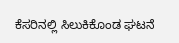ಕೆಸರಿನಲ್ಲಿ ಸಿಲುಕಿಕೊಂಡ ಘಟನೆ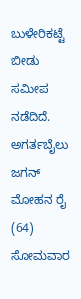ಬುಳೇರಿಕಟ್ಟೆ ಬೀಡು ಸಮೀಪ ನಡೆದಿದೆ. ಅಗರ್ತಬೈಲು ಜಗನ್ ಮೋಹನ ರೈ (64) ಸೋಮವಾರ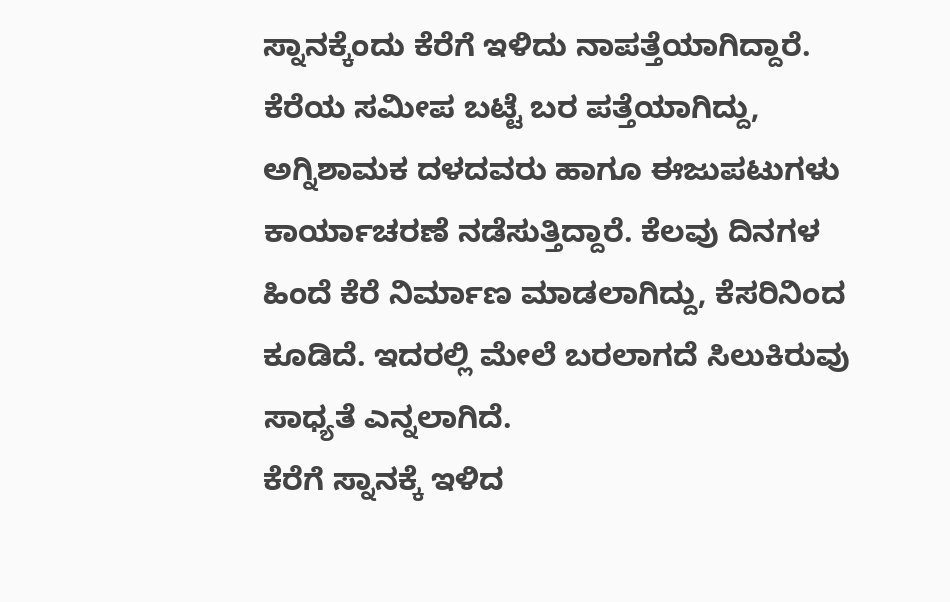ಸ್ನಾನಕ್ಕೆಂದು ಕೆರೆಗೆ ಇಳಿದು ನಾಪತ್ತೆಯಾಗಿದ್ದಾರೆ. ಕೆರೆಯ ಸಮೀಪ ಬಟ್ಟೆ ಬರ ಪತ್ತೆಯಾಗಿದ್ದು, ಅಗ್ನಿಶಾಮಕ ದಳದವರು ಹಾಗೂ ಈಜುಪಟುಗಳು ಕಾರ್ಯಾಚರಣೆ ನಡೆಸುತ್ತಿದ್ದಾರೆ. ಕೆಲವು ದಿನಗಳ ಹಿಂದೆ ಕೆರೆ ನಿರ್ಮಾಣ ಮಾಡಲಾಗಿದ್ದು, ಕೆಸರಿನಿಂದ ಕೂಡಿದೆ. ಇದರಲ್ಲಿ ಮೇಲೆ ಬರಲಾಗದೆ ಸಿಲುಕಿರುವು ಸಾಧ್ಯತೆ ಎನ್ನಲಾಗಿದೆ.
ಕೆರೆಗೆ ಸ್ನಾನಕ್ಕೆ ಇಳಿದ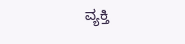ವ್ಯಕ್ತಿ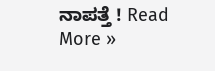ನಾಪತ್ತೆ ! Read More »